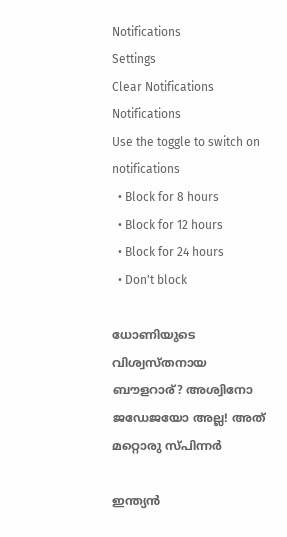Notifications
Settings
Clear Notifications
Notifications
Use the toggle to switch on notifications
  • Block for 8 hours
  • Block for 12 hours
  • Block for 24 hours
  • Don't block

ധോണിയുടെ വിശ്വസ്തനായ ബൗളറാര്? അശ്വിനോ ജഡേജയോ അല്ല! അത് മറ്റൊരു സ്പിന്നര്‍

ഇന്ത്യന്‍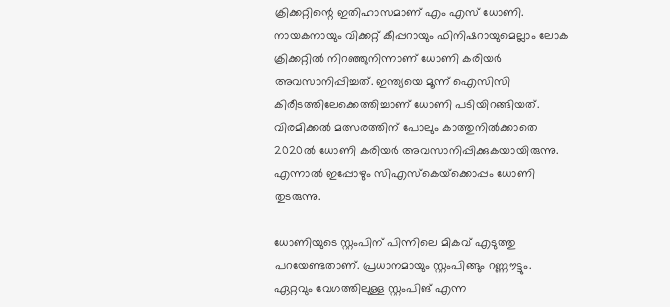ക്രിക്കറ്റിന്റെ ഇതിഹാസമാണ് എം എസ് ധോണി. നായകനായും വിക്കറ്റ് കീപ്പറായും ഫിനിഷറായുമെല്ലാം ലോക ക്രിക്കറ്റില്‍ നിറഞ്ഞുനിന്നാണ് ധോണി കരിയര്‍ അവസാനിപ്പിച്ചത്. ഇന്ത്യയെ മൂന്ന് ഐസിസി കിരീടത്തിലേക്കെത്തിച്ചാണ് ധോണി പടിയിറങ്ങിയത്. വിരമിക്കല്‍ മത്സരത്തിന് പോലും കാത്തുനില്‍ക്കാതെ 2020ല്‍ ധോണി കരിയര്‍ അവസാനിപ്പിക്കുകയായിരുന്നു. എന്നാല്‍ ഇപ്പോഴും സിഎസ്‌കെയ്‌ക്കൊപ്പം ധോണി തുടരുന്നു.

ധോണിയുടെ സ്റ്റംപിന് പിന്നിലെ മികവ് എടുത്തു പറയേണ്ടതാണ്. പ്രധാനമായും സ്റ്റംപിങ്ങും റണ്ണൗട്ടും. ഏറ്റവും വേഗത്തിലുള്ള സ്റ്റംപിങ് എന്ന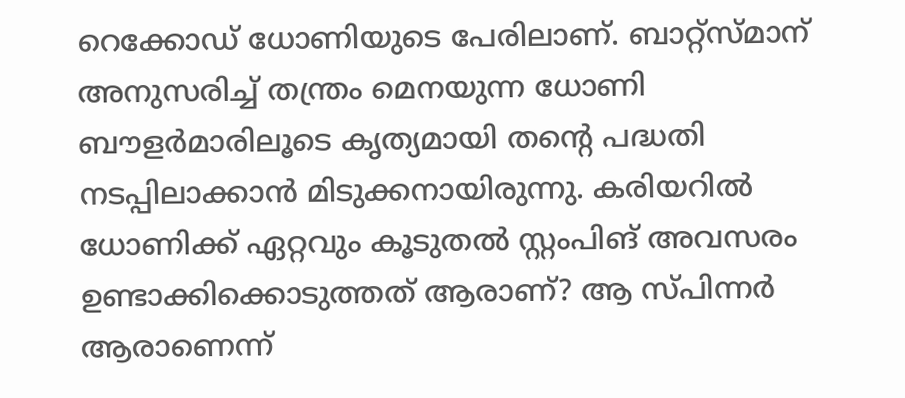റെക്കോഡ് ധോണിയുടെ പേരിലാണ്. ബാറ്റ്‌സ്മാന് അനുസരിച്ച് തന്ത്രം മെനയുന്ന ധോണി ബൗളര്‍മാരിലൂടെ കൃത്യമായി തന്റെ പദ്ധതി നടപ്പിലാക്കാന്‍ മിടുക്കനായിരുന്നു. കരിയറില്‍ ധോണിക്ക് ഏറ്റവും കൂടുതല്‍ സ്റ്റംപിങ് അവസരം ഉണ്ടാക്കിക്കൊടുത്തത് ആരാണ്? ആ സ്പിന്നര്‍ ആരാണെന്ന്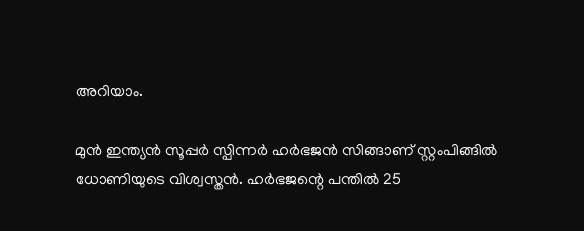അറിയാം.

മുന്‍ ഇന്ത്യന്‍ സൂപ്പര്‍ സ്പിന്നര്‍ ഹര്‍ഭജന്‍ സിങ്ങാണ് സ്റ്റംപിങ്ങില്‍ ധോണിയുടെ വിശ്വസ്തന്‍. ഹര്‍ഭജന്റെ പന്തില്‍ 25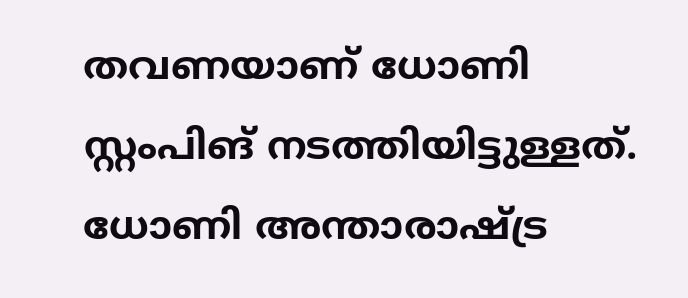തവണയാണ് ധോണി സ്റ്റംപിങ് നടത്തിയിട്ടുള്ളത്. ധോണി അന്താരാഷ്ട്ര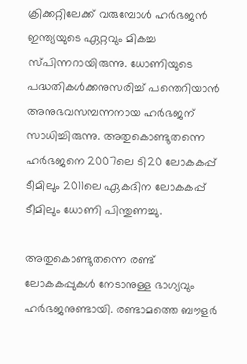ക്രിക്കറ്റിലേക്ക് വരുമ്പോള്‍ ഹര്‍ഭജന്‍ ഇന്ത്യയുടെ ഏറ്റവും മികച്ച സ്പിന്നറായിരുന്നു. ധോണിയുടെ പദ്ധതികള്‍ക്കനുസരിച്ച് പന്തെറിയാന്‍ അനുഭവസമ്പന്നനായ ഹര്‍ഭജന് സാധിച്ചിരുന്നു. അതുകൊണ്ടുതന്നെ ഹര്‍ഭജനെ 2007ലെ ടി20 ലോകകപ്പ് ടീമിലും 2011ലെ ഏകദിന ലോകകപ്പ് ടീമിലും ധോണി പിന്തുണച്ചു.

അതുകൊണ്ടുതന്നെ രണ്ട് ലോകകപ്പുകള്‍ നേടാനുള്ള ഭാഗ്യവും ഹര്‍ഭജനുണ്ടായി. രണ്ടാമത്തെ ബൗളര്‍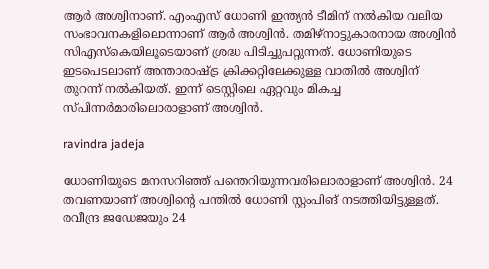ആര്‍ അശ്വിനാണ്. എംഎസ് ധോണി ഇന്ത്യന്‍ ടീമിന് നല്‍കിയ വലിയ സംഭാവനകളിലൊന്നാണ് ആര്‍ അശ്വിന്‍. തമിഴ്‌നാട്ടുകാരനായ അശ്വിന്‍ സിഎസ്‌കെയിലൂടെയാണ് ശ്രദ്ധ പിടിച്ചുപറ്റുന്നത്. ധോണിയുടെ ഇടപെടലാണ് അന്താരാഷ്ട്ര ക്രിക്കറ്റിലേക്കുള്ള വാതില്‍ അശ്വിന് തുറന്ന് നല്‍കിയത്. ഇന്ന് ടെസ്റ്റിലെ ഏറ്റവും മികച്ച സ്പിന്നര്‍മാരിലൊരാളാണ് അശ്വിന്‍.

ravindra jadeja

ധോണിയുടെ മനസറിഞ്ഞ് പന്തെറിയുന്നവരിലൊരാളാണ് അശ്വിന്‍. 24 തവണയാണ് അശ്വിന്റെ പന്തില്‍ ധോണി സ്റ്റംപിങ് നടത്തിയിട്ടുള്ളത്. രവീന്ദ്ര ജഡേജയും 24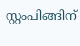സ്റ്റംപിങ്ങിന്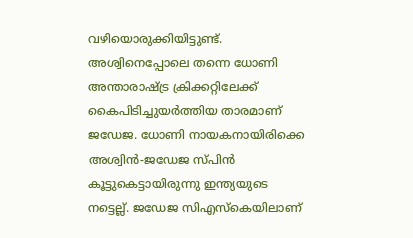വഴിയൊരുക്കിയിട്ടുണ്ട്. അശ്വിനെപ്പോലെ തന്നെ ധോണി അന്താരാഷ്ട്ര ക്രിക്കറ്റിലേക്ക് കൈപിടിച്ചുയര്‍ത്തിയ താരമാണ് ജഡേജ. ധോണി നായകനായിരിക്കെ അശ്വിന്‍-ജഡേജ സ്പിന്‍ കൂട്ടുകെട്ടായിരുന്നു ഇന്ത്യയുടെ നട്ടെല്ല്. ജഡേജ സിഎസ്‌കെയിലാണ്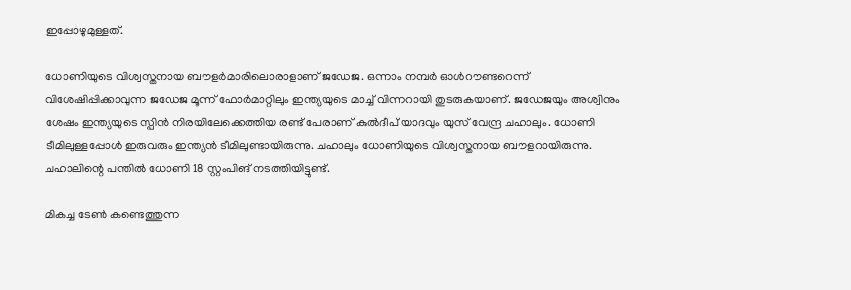ഇപ്പോഴുമുള്ളത്.

ധോണിയുടെ വിശ്വസ്തനായ ബൗളര്‍മാരിലൊരാളാണ് ജഡേജ. ഒന്നാം നമ്പര്‍ ഓള്‍റൗണ്ടറെന്ന് വിശേഷിപ്പിക്കാവുന്ന ജഡേജ മൂന്ന് ഫോര്‍മാറ്റിലും ഇന്ത്യയുടെ മാച്ച് വിന്നറായി തുടരുകയാണ്. ജഡേജയും അശ്വിനും ശേഷം ഇന്ത്യയുടെ സ്പിന്‍ നിരയിലേക്കെത്തിയ രണ്ട് പേരാണ് കുല്‍ദീപ് യാദവും യുസ് വേന്ദ്ര ചഹാലും. ധോണി ടീമിലുള്ളപ്പോള്‍ ഇരുവരും ഇന്ത്യന്‍ ടീമിലുണ്ടായിരുന്നു. ചഹാലും ധോണിയുടെ വിശ്വസ്തനായ ബൗളറായിരുന്നു. ചഹാലിന്റെ പന്തില്‍ ധോണി 18 സ്റ്റംപിങ് നടത്തിയിട്ടുണ്ട്.

മികച്ച ടേണ്‍ കണ്ടെത്തുന്ന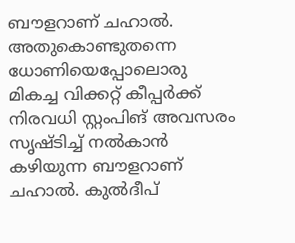ബൗളറാണ് ചഹാല്‍. അതുകൊണ്ടുതന്നെ ധോണിയെപ്പോലൊരു മികച്ച വിക്കറ്റ് കീപ്പര്‍ക്ക് നിരവധി സ്റ്റംപിങ് അവസരം സൃഷ്ടിച്ച് നല്‍കാന്‍ കഴിയുന്ന ബൗളറാണ് ചഹാല്‍. കുല്‍ദീപ്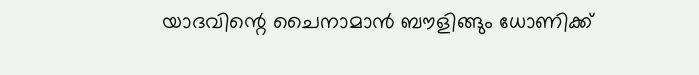യാദവിന്റെ ചൈനാമാന്‍ ബൗളിങ്ങും ധോണിക്ക്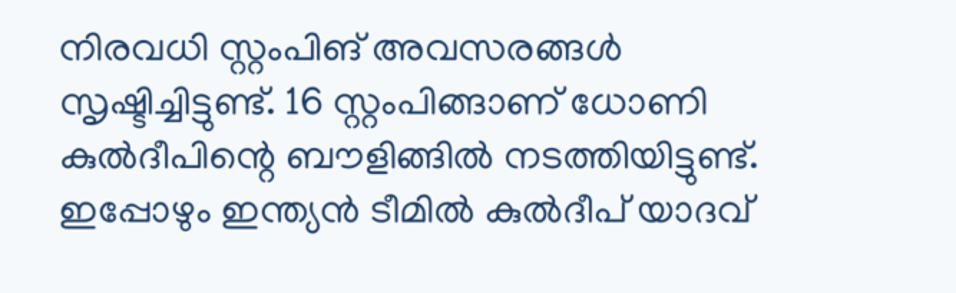നിരവധി സ്റ്റംപിങ് അവസരങ്ങള്‍ സൃഷ്ടിച്ചിട്ടുണ്ട്. 16 സ്റ്റംപിങ്ങാണ് ധോണി കുല്‍ദീപിന്റെ ബൗളിങ്ങില്‍ നടത്തിയിട്ടുണ്ട്. ഇപ്പോഴും ഇന്ത്യന്‍ ടീമില്‍ കുല്‍ദീപ് യാദവ്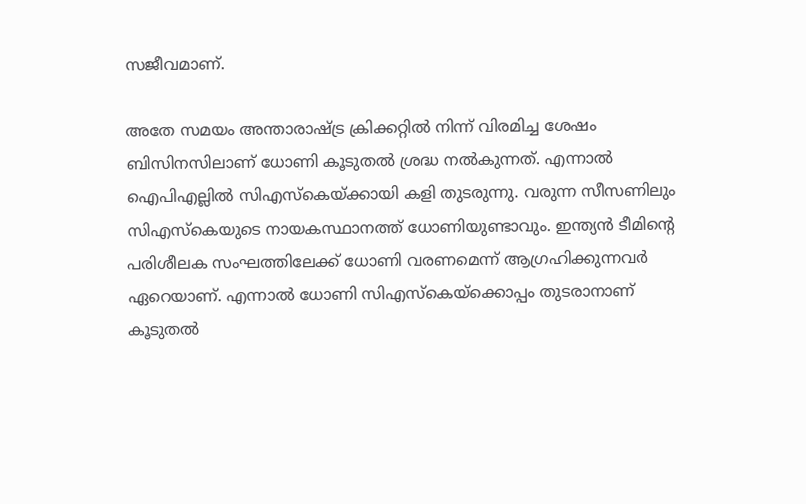സജീവമാണ്.

അതേ സമയം അന്താരാഷ്ട്ര ക്രിക്കറ്റില്‍ നിന്ന് വിരമിച്ച ശേഷം ബിസിനസിലാണ് ധോണി കൂടുതല്‍ ശ്രദ്ധ നല്‍കുന്നത്. എന്നാല്‍ ഐപിഎല്ലില്‍ സിഎസ്‌കെയ്ക്കായി കളി തുടരുന്നു. വരുന്ന സീസണിലും സിഎസ്‌കെയുടെ നായകസ്ഥാനത്ത് ധോണിയുണ്ടാവും. ഇന്ത്യന്‍ ടീമിന്റെ പരിശീലക സംഘത്തിലേക്ക് ധോണി വരണമെന്ന് ആഗ്രഹിക്കുന്നവര്‍ ഏറെയാണ്. എന്നാല്‍ ധോണി സിഎസ്‌കെയ്‌ക്കൊപ്പം തുടരാനാണ് കൂടുതല്‍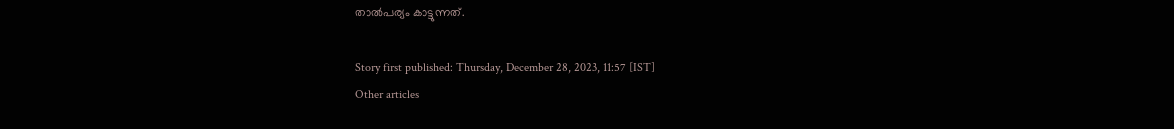താല്‍പര്യം കാട്ടുന്നത്.

Story first published: Thursday, December 28, 2023, 11:57 [IST]
Other articles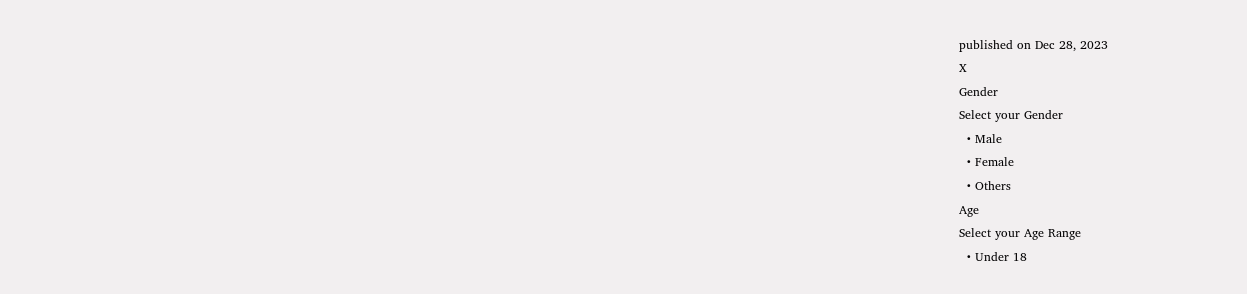published on Dec 28, 2023
X
Gender
Select your Gender
  • Male
  • Female
  • Others
Age
Select your Age Range
  • Under 18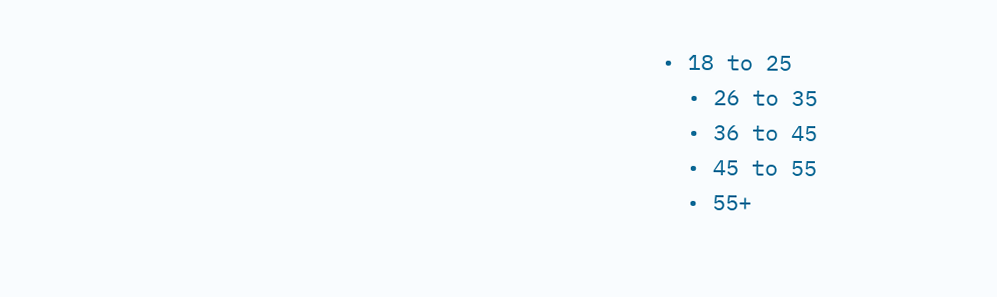• 18 to 25
  • 26 to 35
  • 36 to 45
  • 45 to 55
  • 55+